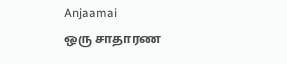Anjaamai
ஒரு சாதாரண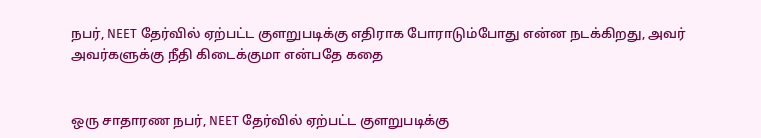நபர், NEET தேர்வில் ஏற்பட்ட குளறுபடிக்கு எதிராக போராடும்போது என்ன நடக்கிறது, அவர் அவர்களுக்கு நீதி கிடைக்குமா என்பதே கதை


ஒரு சாதாரண நபர், NEET தேர்வில் ஏற்பட்ட குளறுபடிக்கு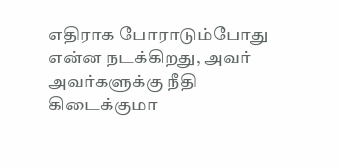எதிராக போராடும்போது என்ன நடக்கிறது, அவர் அவர்களுக்கு நீதி கிடைக்குமா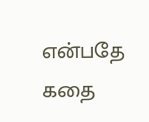என்பதே கதை